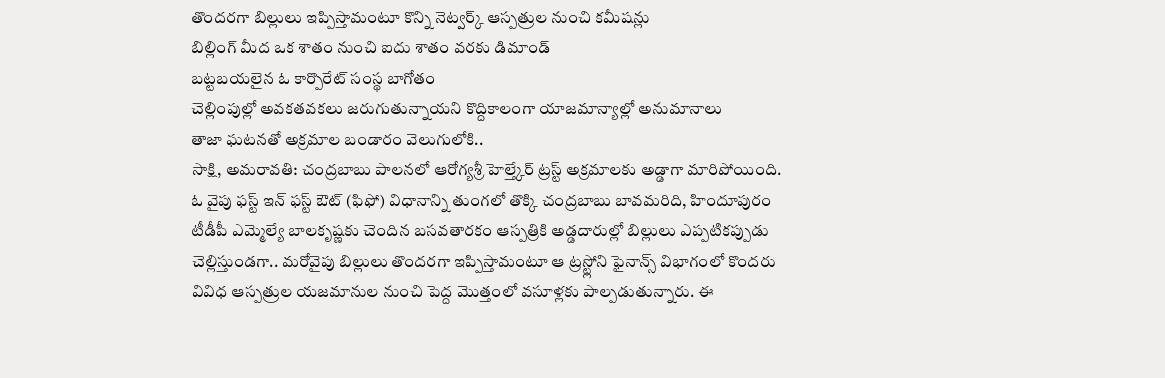తొందరగా బిల్లులు ఇప్పిస్తామంటూ కొన్ని నెట్వర్క్ ఆస్పత్రుల నుంచి కమీషన్లు
బిల్లింగ్ మీద ఒక శాతం నుంచి ఐదు శాతం వరకు డిమాండ్
బట్టబయలైన ఓ కార్పొరేట్ సంస్థ బాగోతం
చెల్లింపుల్లో అవకతవకలు జరుగుతున్నాయని కొద్దికాలంగా యాజమాన్యాల్లో అనుమానాలు
తాజా ఘటనతో అక్రమాల బండారం వెలుగులోకి..
సాక్షి, అమరావతి: చంద్రబాబు పాలనలో ఆరోగ్యశ్రీ హెల్త్కేర్ ట్రస్ట్ అక్రమాలకు అడ్డాగా మారిపోయింది. ఓ వైపు ఫస్ట్ ఇన్ ఫస్ట్ ఔట్ (ఫిఫో) విధానాన్ని తుంగలో తొక్కి చంద్రబాబు బావమరిది, హిందూపురం టీడీపీ ఎమ్మెల్యే బాలకృష్ణకు చెందిన బసవతారకం ఆస్పత్రికి అడ్డదారుల్లో బిల్లులు ఎప్పటికప్పుడు చెల్లిస్తుండగా.. మరోవైపు బిల్లులు తొందరగా ఇప్పిస్తామంటూ ఆ ట్రస్ట్లోని ఫైనాన్స్ విభాగంలో కొందరు వివిధ ఆస్పత్రుల యజమానుల నుంచి పెద్ద మొత్తంలో వసూళ్లకు పాల్పడుతున్నారు. ఈ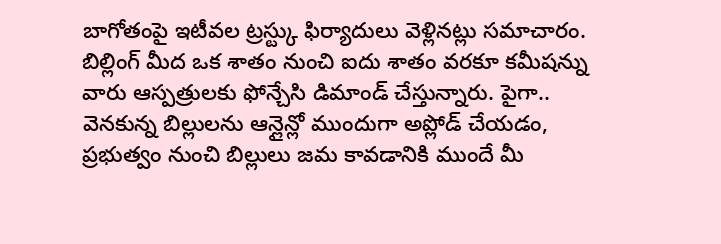బాగోతంపై ఇటీవల ట్రస్ట్కు ఫిర్యాదులు వెళ్లినట్లు సమాచారం. బిల్లింగ్ మీద ఒక శాతం నుంచి ఐదు శాతం వరకూ కమీషన్ను వారు ఆస్పత్రులకు ఫోన్చేసి డిమాండ్ చేస్తున్నారు. పైగా.. వెనకున్న బిల్లులను ఆన్లైన్లో ముందుగా అప్లోడ్ చేయడం, ప్రభుత్వం నుంచి బిల్లులు జమ కావడానికి ముందే మీ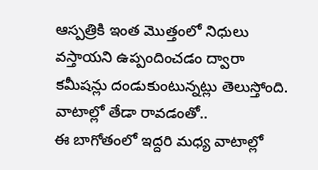ఆస్పత్రికి ఇంత మొత్తంలో నిధులు వస్తాయని ఉప్పందించడం ద్వారా కమీషన్లు దండుకుంటున్నట్లు తెలుస్తోంది.
వాటాల్లో తేడా రావడంతో..
ఈ బాగోతంలో ఇద్దరి మధ్య వాటాల్లో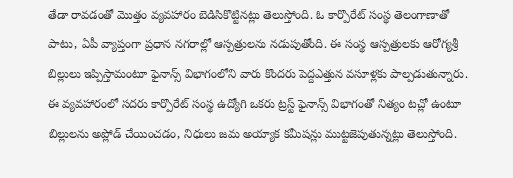తేడా రావడంతో మొత్తం వ్యవహారం బెడిసికొట్టినట్లు తెలుస్తోంది. ఓ కార్పొరేట్ సంస్థ తెలంగాణాతో పాటు, ఏపీ వ్యాప్తంగా ప్రధాన నగరాల్లో ఆస్పత్రులను నడుపుతోంది. ఈ సంస్థ ఆస్పత్రులకు ఆరోగ్యశ్రీ బిల్లులు ఇప్పిస్తామంటూ ఫైనాన్స్ విభాగంలోని వారు కొందరు పెద్దఎత్తున వసూళ్లకు పాల్పడుతున్నారు. ఈ వ్యవహారంలో సదరు కార్పొరేట్ సంస్థ ఉద్యోగి ఒకరు ట్రస్ట్ ఫైనాన్స్ విభాగంతో నిత్యం టచ్లో ఉంటూ బిల్లులను అప్లోడ్ చేయించడం, నిధులు జమ అయ్యాక కమీషన్లు ముట్టజెపుతున్నట్లు తెలుస్తోంది.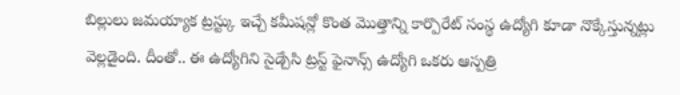బిల్లులు జమయ్యాక ట్రస్ట్కు ఇచ్చే కమీషన్లో కొంత మొత్తాన్ని కార్పొరేట్ సంస్థ ఉద్యోగి కూడా నొక్కేస్తున్నట్లు వెల్లడైంది. దీంతో.. ఈ ఉద్యోగిని సైడ్చేసి ట్రస్ట్ ఫైనాన్స్ ఉద్యోగి ఒకరు ఆస్పత్రి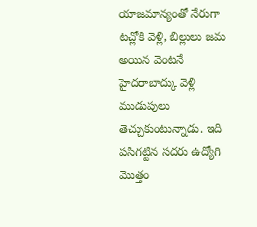యాజమాన్యంతో నేరుగా టచ్లోకి వెళ్లి, బిల్లులు జమ అయిన వెంటనే హైదరాబాద్కు వెళ్లి ముడుపులు తెచ్చుకుంటున్నాడు. ఇది పసిగట్టిన సదరు ఉద్యోగి మొత్తం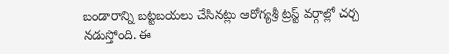బండారాన్ని బట్టబయలు చేసినట్లు ఆరోగ్యశ్రీ ట్రస్ట్ వర్గాల్లో చర్చ నడుస్తోంది. ఈ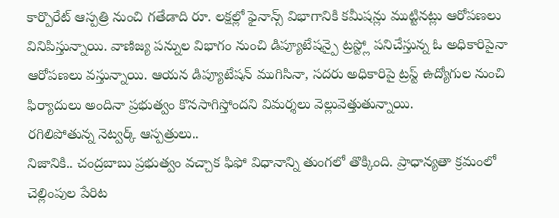కార్పొరేట్ ఆస్పత్రి నుంచి గతేడాది రూ. లక్షల్లో ఫైనాన్స్ విభాగానికి కమీషన్లు ముట్టినట్లు ఆరోపణలు వినిపిస్తున్నాయి. వాణిజ్య పన్నుల విభాగం నుంచి డిప్యూటేషన్పై ట్రస్ట్లో పనిచేస్తున్న ఓ అధికారిపైనా ఆరోపణలు వస్తున్నాయి. ఆయన డిప్యూటేషన్ ముగిసినా, సదరు అధికారిపై ట్రస్ట్ ఉద్యోగుల నుంచి ఫిర్యాదులు అందినా ప్రభుత్వం కొనసాగిస్తోందని విమర్శలు వెల్లువెత్తుతున్నాయి.
రగిలిపోతున్న నెట్వర్క్ ఆస్పత్రులు..
నిజానికి.. చంద్రబాబు ప్రభుత్వం వచ్చాక ఫిఫో విధానాన్ని తుంగలో తొక్కింది. ప్రాధాన్యతా క్రమంలో చెల్లింపుల పేరిట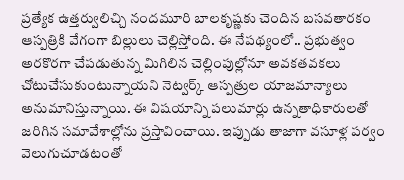ప్రత్యేక ఉత్తర్వులిచ్చి నందమూరి బాలకృష్ణకు చెందిన బసవతారకం ఆస్పత్రికి వేగంగా బిల్లులు చెల్లిస్తోంది. ఈ నేపథ్యంలో.. ప్రభుత్వం అరకొరగా చేపడుతున్న మిగిలిన చెల్లింపుల్లోనూ అవకతవకలు చోటుచేసుకుంటున్నాయని నెట్వర్క్ ఆస్పత్రుల యాజమాన్యాలు అనుమానిస్తున్నాయి. ఈ విషయాన్ని పలుమార్లు ఉన్నతాధికారులతో జరిగిన సమావేశాల్లోను ప్రస్తావించాయి. ఇప్పుడు తాజాగా వసూళ్ల పర్వం వెలుగుచూడటంతో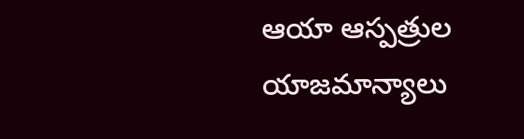ఆయా ఆస్పత్రుల యాజమాన్యాలు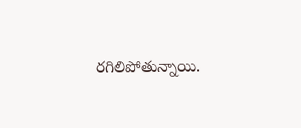రగిలిపోతున్నాయి.